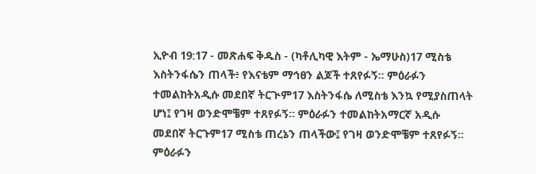ኢዮብ 19:17 - መጽሐፍ ቅዱስ - (ካቶሊካዊ እትም - ኤማሁስ)17 ሚስቴ እስትንፋሴን ጠላች፥ የእናቴም ማኅፀን ልጆች ተጸየፉኝ። ምዕራፉን ተመልከትአዲሱ መደበኛ ትርጒም17 እስትንፋሴ ለሚስቴ እንኳ የሚያስጠላት ሆነ፤ የገዛ ወንድሞቼም ተጸየፉኝ። ምዕራፉን ተመልከትአማርኛ አዲሱ መደበኛ ትርጉም17 ሚስቴ ጠረኔን ጠላችው፤ የገዛ ወንድሞቼም ተጸየፉኝ። ምዕራፉን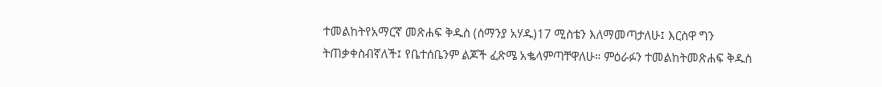ተመልከትየአማርኛ መጽሐፍ ቅዱስ (ሰማንያ አሃዱ)17 ሚስቴን እለማመጣታለሁ፤ እርስዋ ግን ትጠቃቀስብኛለች፤ የቤተሰቤንም ልጆች ፈጽሜ አቈላምጣቸዋለሁ። ምዕራፉን ተመልከትመጽሐፍ ቅዱስ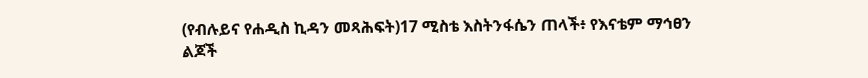(የብሉይና የሐዲስ ኪዳን መጻሕፍት)17 ሚስቴ እስትንፋሴን ጠላች፥ የእናቴም ማኅፀን ልጆች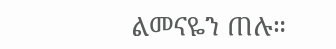ልመናዬን ጠሉ።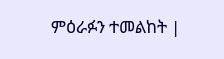ምዕራፉን ተመልከት |